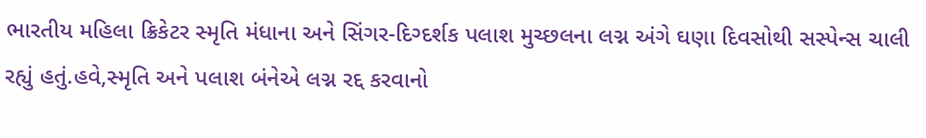ભારતીય મહિલા ક્રિકેટર સ્મૃતિ મંધાના અને સિંગર-દિગ્દર્શક પલાશ મુચ્છલના લગ્ન અંગે ઘણા દિવસોથી સસ્પેન્સ ચાલી રહ્યું હતું.હવે,સ્મૃતિ અને પલાશ બંનેએ લગ્ન રદ્દ કરવાનો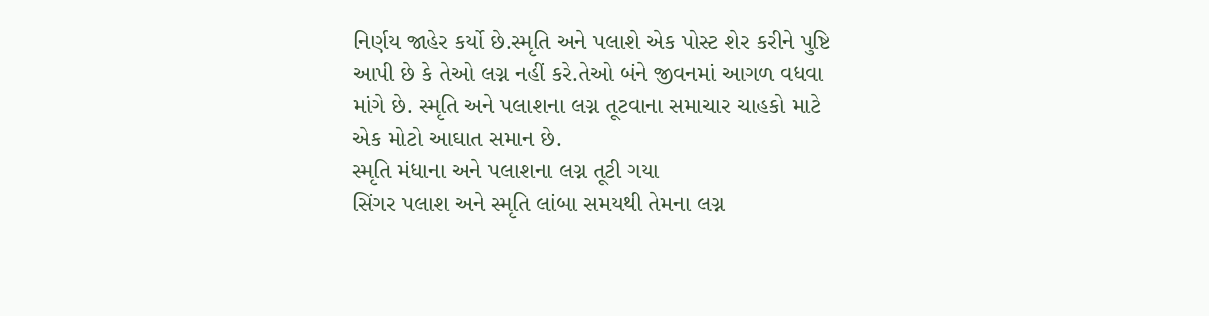નિર્ણય જાહેર કર્યો છે.સ્મૃતિ અને પલાશે એક પોસ્ટ શેર કરીને પુષ્ટિ આપી છે કે તેઓ લગ્ન નહીં કરે.તેઓ બંને જીવનમાં આગળ વધવા માંગે છે. સ્મૃતિ અને પલાશના લગ્ન તૂટવાના સમાચાર ચાહકો માટે એક મોટો આઘાત સમાન છે.
સ્મૃતિ મંધાના અને પલાશના લગ્ન તૂટી ગયા
સિંગર પલાશ અને સ્મૃતિ લાંબા સમયથી તેમના લગ્ન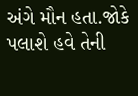અંગે મૌન હતા.જોકે પલાશે હવે તેની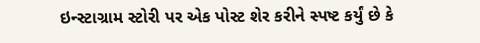ઇન્સ્ટાગ્રામ સ્ટોરી પર એક પોસ્ટ શેર કરીને સ્પષ્ટ કર્યું છે કે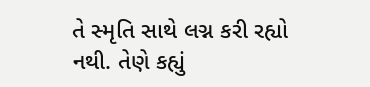તે સ્મૃતિ સાથે લગ્ન કરી રહ્યો નથી. તેણે કહ્યું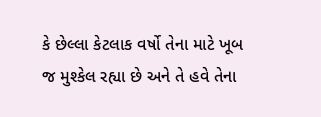કે છેલ્લા કેટલાક વર્ષો તેના માટે ખૂબ જ મુશ્કેલ રહ્યા છે અને તે હવે તેના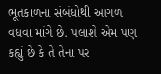ભૂતકાળના સંબંધોથી આગળ વધવા માંગે છે. પલાશે એમ પણ કહ્યું છે કે તે તેના પર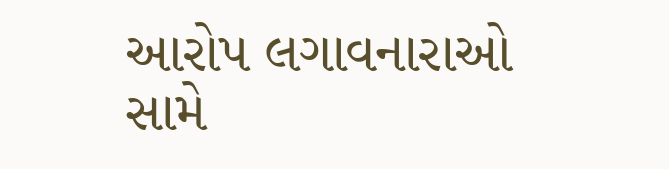આરોપ લગાવનારાઓ સામે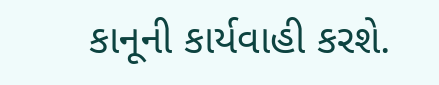કાનૂની કાર્યવાહી કરશે.